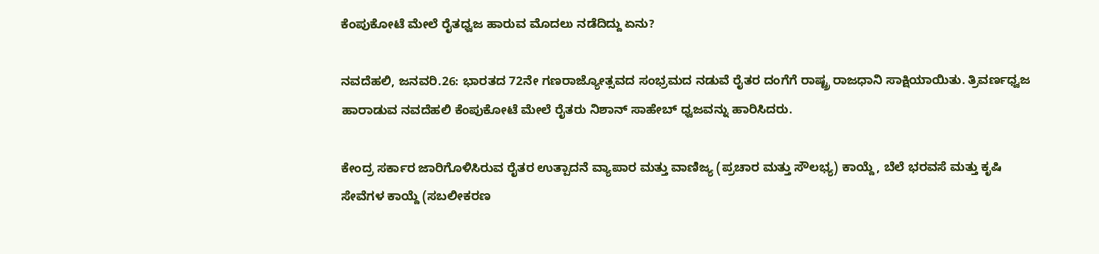ಕೆಂಪುಕೋಟೆ ಮೇಲೆ ರೈತಧ್ವಜ ಹಾರುವ ಮೊದಲು ನಡೆದಿದ್ದು ಏನು?

ನವದೆಹಲಿ, ಜನವರಿ.26: ಭಾರತದ 72ನೇ ಗಣರಾಜ್ಯೋತ್ಸವದ ಸಂಭ್ರಮದ ನಡುವೆ ರೈತರ ದಂಗೆಗೆ ರಾಷ್ಟ್ರ ರಾಜಧಾನಿ ಸಾಕ್ಷಿಯಾಯಿತು. ತ್ರಿವರ್ಣಧ್ವಜ ಹಾರಾಡುವ ನವದೆಹಲಿ ಕೆಂಪುಕೋಟೆ ಮೇಲೆ ರೈತರು ನಿಶಾನ್ ಸಾಹೇಬ್ ಧ್ವಜವನ್ನು ಹಾರಿಸಿದರು.

ಕೇಂದ್ರ ಸರ್ಕಾರ ಜಾರಿಗೊಳಿಸಿರುವ ರೈತರ ಉತ್ಪಾದನೆ ವ್ಯಾಪಾರ ಮತ್ತು ವಾಣಿಜ್ಯ (ಪ್ರಚಾರ ಮತ್ತು ಸೌಲಭ್ಯ) ಕಾಯ್ದೆ, ಬೆಲೆ ಭರವಸೆ ಮತ್ತು ಕೃಷಿ ಸೇವೆಗಳ ಕಾಯ್ದೆ (ಸಬಲೀಕರಣ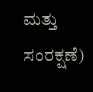ಮತ್ತು ಸಂರಕ್ಷಣೆ)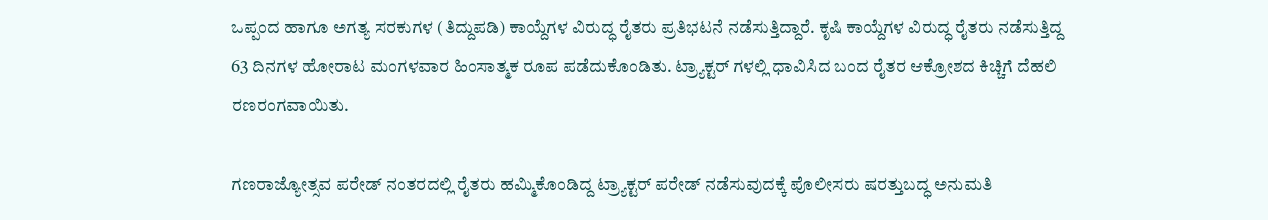ಒಪ್ಪಂದ ಹಾಗೂ ಅಗತ್ಯ ಸರಕುಗಳ (ತಿದ್ದುಪಡಿ) ಕಾಯ್ದೆಗಳ ವಿರುದ್ಧ ರೈತರು ಪ್ರತಿಭಟನೆ ನಡೆಸುತ್ತಿದ್ದಾರೆ. ಕೃಷಿ ಕಾಯ್ದೆಗಳ ವಿರುದ್ಧ ರೈತರು ನಡೆಸುತ್ತಿದ್ದ 63 ದಿನಗಳ ಹೋರಾಟ ಮಂಗಳವಾರ ಹಿಂಸಾತ್ಮಕ ರೂಪ ಪಡೆದುಕೊಂಡಿತು. ಟ್ರ್ಯಾಕ್ಟರ್ ಗಳಲ್ಲಿ ಧಾವಿಸಿದ ಬಂದ ರೈತರ ಆಕ್ರೋಶದ ಕಿಚ್ಚಿಗೆ ದೆಹಲಿ ರಣರಂಗವಾಯಿತು.

ಗಣರಾಜ್ಯೋತ್ಸವ ಪರೇಡ್ ನಂತರದಲ್ಲಿ ರೈತರು ಹಮ್ಮಿಕೊಂಡಿದ್ದ ಟ್ರ್ಯಾಕ್ಟರ್ ಪರೇಡ್ ನಡೆಸುವುದಕ್ಕೆ ಪೊಲೀಸರು ಷರತ್ತುಬದ್ಧ ಅನುಮತಿ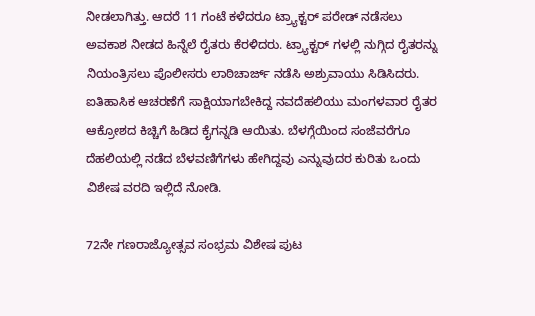ನೀಡಲಾಗಿತ್ತು. ಆದರೆ 11 ಗಂಟೆ ಕಳೆದರೂ ಟ್ರ್ಯಾಕ್ಟರ್ ಪರೇಡ್ ನಡೆಸಲು ಅವಕಾಶ ನೀಡದ ಹಿನ್ನೆಲೆ ರೈತರು ಕೆರಳಿದರು. ಟ್ರ್ಯಾಕ್ಟರ್ ಗಳಲ್ಲಿ ನುಗ್ಗಿದ ರೈತರನ್ನು ನಿಯಂತ್ರಿಸಲು ಪೊಲೀಸರು ಲಾಠಿಚಾರ್ಜ್ ನಡೆಸಿ ಅಶ್ರುವಾಯು ಸಿಡಿಸಿದರು. ಐತಿಹಾಸಿಕ ಆಚರಣೆಗೆ ಸಾಕ್ಷಿಯಾಗಬೇಕಿದ್ದ ನವದೆಹಲಿಯು ಮಂಗಳವಾರ ರೈತರ ಆಕ್ರೋಶದ ಕಿಚ್ಚಿಗೆ ಹಿಡಿದ ಕೈಗನ್ನಡಿ ಆಯಿತು. ಬೆಳಗ್ಗೆಯಿಂದ ಸಂಜೆವರೆಗೂ ದೆಹಲಿಯಲ್ಲಿ ನಡೆದ ಬೆಳವಣಿಗೆಗಳು ಹೇಗಿದ್ದವು ಎನ್ನುವುದರ ಕುರಿತು ಒಂದು ವಿಶೇಷ ವರದಿ ಇಲ್ಲಿದೆ ನೋಡಿ.

72ನೇ ಗಣರಾಜ್ಯೋತ್ಸವ ಸಂಭ್ರಮ ವಿಶೇಷ ಪುಟ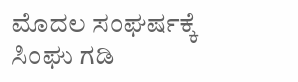ಮೊದಲ ಸಂಘರ್ಷಕ್ಕೆ ಸಿಂಘು ಗಡಿ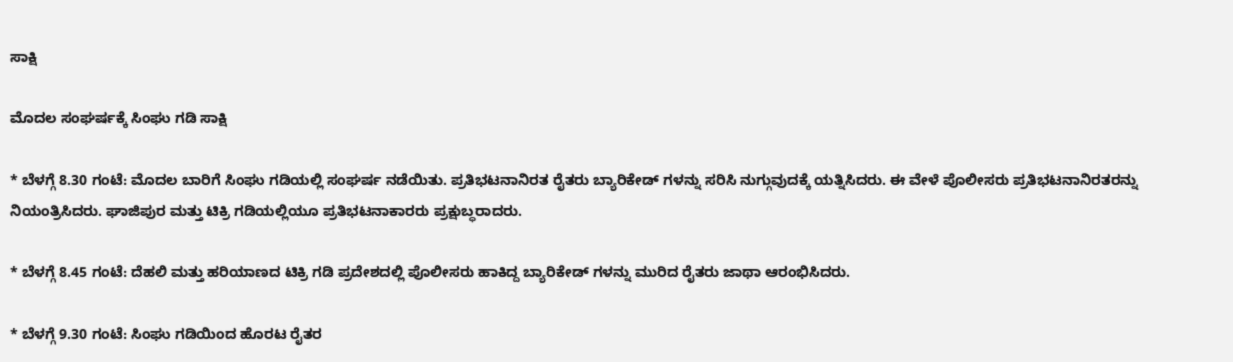ಸಾಕ್ಷಿ

ಮೊದಲ ಸಂಘರ್ಷಕ್ಕೆ ಸಿಂಘು ಗಡಿ ಸಾಕ್ಷಿ

* ಬೆಳಗ್ಗೆ 8.30 ಗಂಟೆ: ಮೊದಲ ಬಾರಿಗೆ ಸಿಂಘು ಗಡಿಯಲ್ಲಿ ಸಂಘರ್ಷ ನಡೆಯಿತು. ಪ್ರತಿಭಟನಾನಿರತ ರೈತರು ಬ್ಯಾರಿಕೇಡ್ ಗಳನ್ನು ಸರಿಸಿ ನುಗ್ಗುವುದಕ್ಕೆ ಯತ್ನಿಸಿದರು. ಈ ವೇಳೆ ಪೊಲೀಸರು ಪ್ರತಿಭಟನಾನಿರತರನ್ನು ನಿಯಂತ್ರಿಸಿದರು. ಘಾಜಿಪುರ ಮತ್ತು ಟಿಕ್ರಿ ಗಡಿಯಲ್ಲಿಯೂ ಪ್ರತಿಭಟನಾಕಾರರು ಪ್ರಕ್ಷುಬ್ಧರಾದರು.

* ಬೆಳಗ್ಗೆ 8.45 ಗಂಟೆ: ದೆಹಲಿ ಮತ್ತು ಹರಿಯಾಣದ ಟಿಕ್ರಿ ಗಡಿ ಪ್ರದೇಶದಲ್ಲಿ ಪೊಲೀಸರು ಹಾಕಿದ್ದ ಬ್ಯಾರಿಕೇಡ್ ಗಳನ್ನು ಮುರಿದ ರೈತರು ಜಾಥಾ ಆರಂಭಿಸಿದರು.

* ಬೆಳಗ್ಗೆ 9.30 ಗಂಟೆ: ಸಿಂಘು ಗಡಿಯಿಂದ ಹೊರಟ ರೈತರ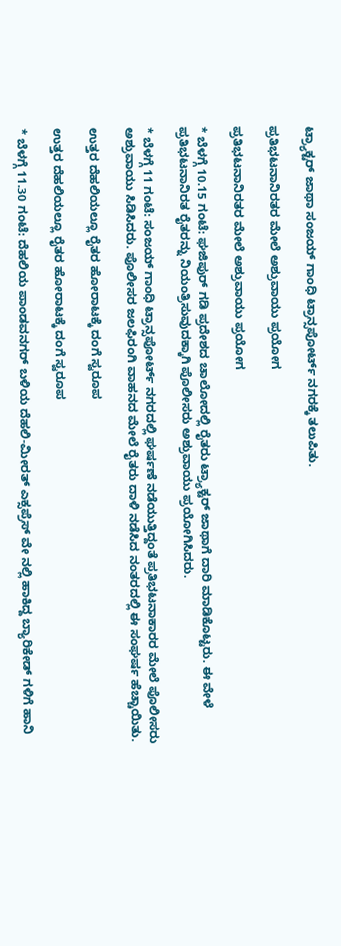ಟ್ರ್ಯಾಕ್ಟರ್ ಜಾಥಾ ಸಂಜಯ್ ಗಾಂಧಿ ಟ್ರಾನ್ಸಪೋರ್ಟ್ ನಗರಕ್ಕೆ ತಲುಪಿತು.

ಪ್ರತಿಭಟನಾನಿರತರ ಮೇಲೆ ಅಶ್ರುವಾಯು ಪ್ರಯೋಗ

ಪ್ರತಿಭಟನಾನಿರತರ ಮೇಲೆ ಅಶ್ರುವಾಯು ಪ್ರಯೋಗ

* ಬೆಳಗ್ಗೆ 10.15 ಗಂಟೆ: ಘಜಿಪುರ್ ಗಡಿ ಪ್ರದೇಶದ ಚಾಲೋದಲ್ಲಿ ರೈತರು ಟ್ರ್ಯಾಕ್ಟರ್ ಜಾಥಾಗೆ ದಾರಿ ಮಾಡಿಕೊಟ್ಟರು. ಈ ವೇಳೆ ಪ್ರತಿಭಟನಾನಿರತ ರೈತರನ್ನು ನಿಯಂತ್ರಿಸುವುದಕ್ಕಾಗಿ ಪೊಲೀಸರು ಅಶ್ರುವಾಯು ಪ್ರಯೋಗಿಸಿದರು.

* ಬೆಳಗ್ಗೆ 11 ಗಂಟೆ: ಸಂಜಯ್ ಗಾಂಧಿ ಟ್ರಾನ್ಸಪೋರ್ಟ್ ನಗರದಲ್ಲಿ ಘರ್ಷಣೆ ನಡೆಯುತ್ತಿದ್ದಂತೆ ಪ್ರತಿಭಟನಾಕಾರರ ಮೇಲೆ ಪೊಲೀಸರು ಅಶ್ರುವಾಯು ಸಿಡಿಸಿದರು. ಪೊಲೀಸರ ಜಲಫಿರಂಗಿ ವಾಹನದ ಮೇಲೆ ರೈತರು ದಾಳಿ ನಡೆಸಿದ ನಂತರದಲ್ಲಿ ಈ ಸಂಘರ್ಷ ಹೆಚ್ಚಾಯಿತು.

ಉತ್ತರ ದೆಹಲಿಯಲ್ಲೂ ರೈತರ ಹೋರಾಟಕ್ಕೆ ದಂಗೆ ಸ್ವರೂಪ

ಉತ್ತರ ದೆಹಲಿಯಲ್ಲೂ ರೈತರ ಹೋರಾಟಕ್ಕೆ ದಂಗೆ ಸ್ವರೂಪ

* ಬೆಳಗ್ಗೆ 11.30 ಗಂಟೆ: ದೆಹಲಿಯ ಪಾಂಡವನಗರ್ ಬಳಿಯ ದೆಹಲಿ-ಮೀರತ್ ಎಕ್ಸಪ್ರೆಸ್ ವೇ ನಲ್ಲಿ ಹಾಕಿದ್ದ ಬ್ಯಾರಿಕೇಡ್ ಗಳಿಗೆ ಹಾನಿ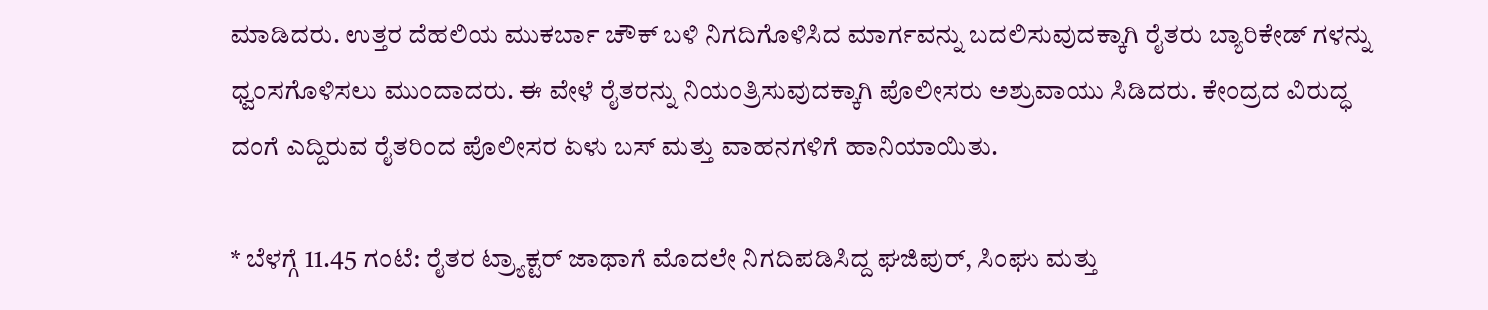ಮಾಡಿದರು. ಉತ್ತರ ದೆಹಲಿಯ ಮುಕರ್ಬಾ ಚೌಕ್ ಬಳಿ ನಿಗದಿಗೊಳಿಸಿದ ಮಾರ್ಗವನ್ನು ಬದಲಿಸುವುದಕ್ಕಾಗಿ ರೈತರು ಬ್ಯಾರಿಕೇಡ್ ಗಳನ್ನು ಧ್ವಂಸಗೊಳಿಸಲು ಮುಂದಾದರು. ಈ ವೇಳೆ ರೈತರನ್ನು ನಿಯಂತ್ರಿಸುವುದಕ್ಕಾಗಿ ಪೊಲೀಸರು ಅಶ್ರುವಾಯು ಸಿಡಿದರು. ಕೇಂದ್ರದ ವಿರುದ್ಧ ದಂಗೆ ಎದ್ದಿರುವ ರೈತರಿಂದ ಪೊಲೀಸರ ಏಳು ಬಸ್ ಮತ್ತು ವಾಹನಗಳಿಗೆ ಹಾನಿಯಾಯಿತು.

* ಬೆಳಗ್ಗೆ 11.45 ಗಂಟೆ: ರೈತರ ಟ್ರ್ಯಾಕ್ಟರ್ ಜಾಥಾಗೆ ಮೊದಲೇ ನಿಗದಿಪಡಿಸಿದ್ದ ಘಜಿಪುರ್, ಸಿಂಘು ಮತ್ತು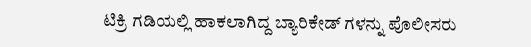ಟಿಕ್ರಿ ಗಡಿಯಲ್ಲಿ ಹಾಕಲಾಗಿದ್ದ ಬ್ಯಾರಿಕೇಡ್ ಗಳನ್ನು ಪೊಲೀಸರು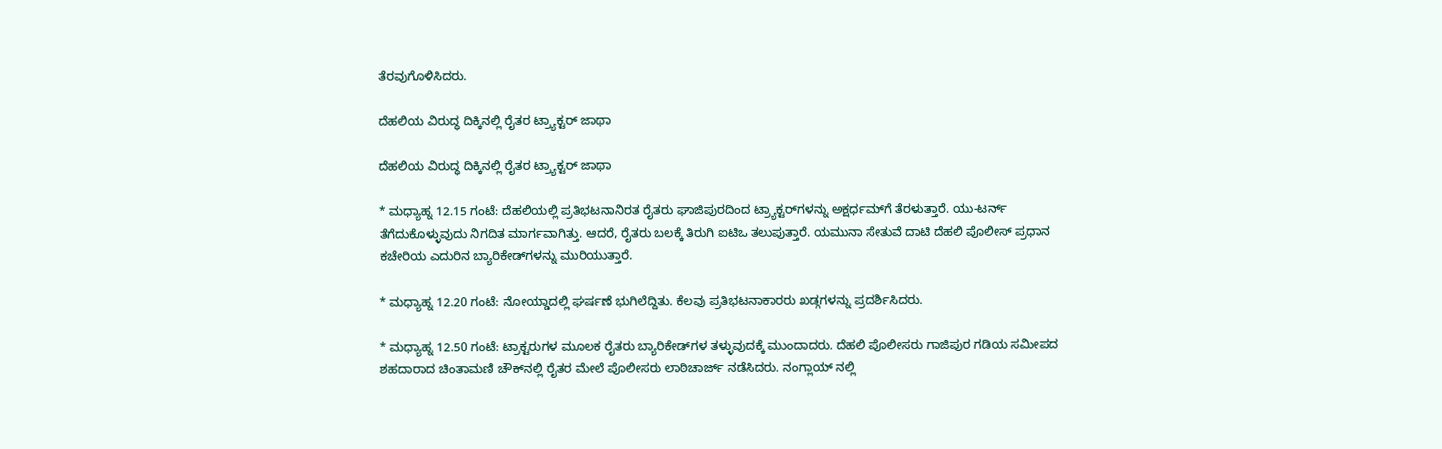ತೆರವುಗೊಳಿಸಿದರು.

ದೆಹಲಿಯ ವಿರುದ್ಧ ದಿಕ್ಕಿನಲ್ಲಿ ರೈತರ ಟ್ರ್ಯಾಕ್ಟರ್ ಜಾಥಾ

ದೆಹಲಿಯ ವಿರುದ್ಧ ದಿಕ್ಕಿನಲ್ಲಿ ರೈತರ ಟ್ರ್ಯಾಕ್ಟರ್ ಜಾಥಾ

* ಮಧ್ಯಾಹ್ನ 12.15 ಗಂಟೆ: ದೆಹಲಿಯಲ್ಲಿ ಪ್ರತಿಭಟನಾನಿರತ ರೈತರು ಘಾಜಿಪುರದಿಂದ ಟ್ರ್ಯಾಕ್ಟರ್‌ಗಳನ್ನು ಅಕ್ಷರ್ಧಮ್‌ಗೆ ತೆರಳುತ್ತಾರೆ. ಯು-ಟರ್ನ್ ತೆಗೆದುಕೊಳ್ಳುವುದು ನಿಗದಿತ ಮಾರ್ಗವಾಗಿತ್ತು. ಆದರೆ, ರೈತರು ಬಲಕ್ಕೆ ತಿರುಗಿ ಐಟಿಒ ತಲುಪುತ್ತಾರೆ. ಯಮುನಾ ಸೇತುವೆ ದಾಟಿ ದೆಹಲಿ ಪೊಲೀಸ್ ಪ್ರಧಾನ ಕಚೇರಿಯ ಎದುರಿನ ಬ್ಯಾರಿಕೇಡ್‌ಗಳನ್ನು ಮುರಿಯುತ್ತಾರೆ.

* ಮಧ್ಯಾಹ್ನ 12.20 ಗಂಟೆ: ನೋಯ್ಡಾದಲ್ಲಿ ಘರ್ಷಣೆ ಭುಗಿಲೆದ್ದಿತು. ಕೆಲವು ಪ್ರತಿಭಟನಾಕಾರರು ಖಡ್ಗಗಳನ್ನು ಪ್ರದರ್ಶಿಸಿದರು.

* ಮಧ್ಯಾಹ್ನ 12.50 ಗಂಟೆ: ಟ್ರಾಕ್ಟರುಗಳ ಮೂಲಕ ರೈತರು ಬ್ಯಾರಿಕೇಡ್‌ಗಳ ತಳ್ಳುವುದಕ್ಕೆ ಮುಂದಾದರು. ದೆಹಲಿ ಪೊಲೀಸರು ಗಾಜಿಪುರ ಗಡಿಯ ಸಮೀಪದ ಶಹದಾರಾದ ಚಿಂತಾಮಣಿ ಚೌಕ್‌ನಲ್ಲಿ ರೈತರ ಮೇಲೆ ಪೊಲೀಸರು ಲಾಠಿಚಾರ್ಜ್ ನಡೆಸಿದರು. ನಂಗ್ಲಾಯ್ ನಲ್ಲಿ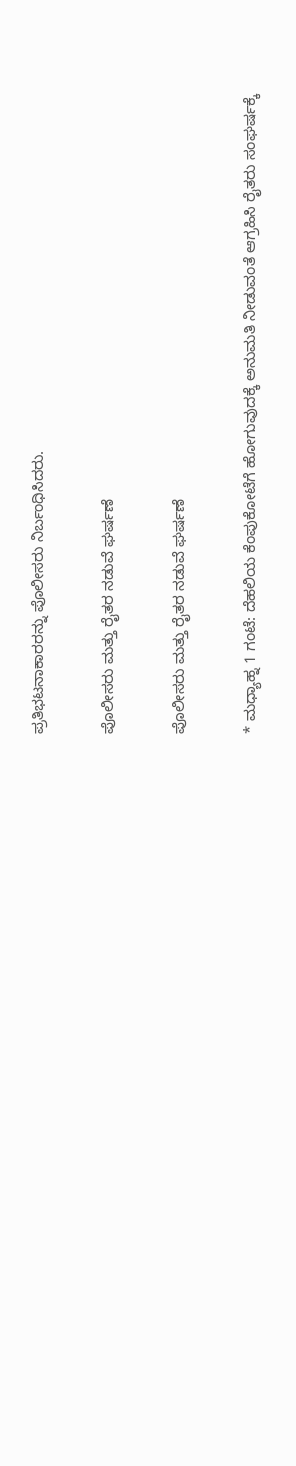ಪ್ರತಿಭಟನಾಕಾರರನ್ನು ಪೊಲೀಸರು ನಿರ್ಬಂಧಿಸಿದರು.

ಪೊಲೀಸರು ಮತ್ತು ರೈತರ ನಡುವೆ ಘರ್ಷಣೆ

ಪೊಲೀಸರು ಮತ್ತು ರೈತರ ನಡುವೆ ಘರ್ಷಣೆ

* ಮಧ್ಯಾಹ್ನ 1 ಗಂಟೆ: ದೆಹಲಿಯ ಕೆಂಪುಕೋಟೆಗೆ ಹೋಗುವುದಕ್ಕೆ ಅನುಮತಿ ನೀಡುವಂತೆ ಆಗ್ರಹಿಸಿ ರೈತರು ಸಂಘರ್ಷಕ್ಕೆ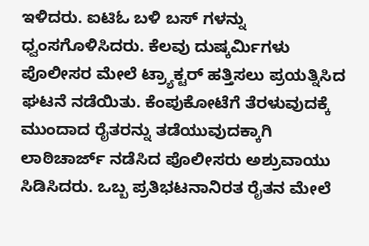ಇಳಿದರು. ಐಟಿಓ ಬಳಿ ಬಸ್ ಗಳನ್ನು ಧ್ವಂಸಗೊಳಿಸಿದರು. ಕೆಲವು ದುಷ್ಕರ್ಮಿಗಳು ಪೊಲೀಸರ ಮೇಲೆ ಟ್ರ್ಯಾಕ್ಟರ್ ಹತ್ತಿಸಲು ಪ್ರಯತ್ನಿಸಿದ ಘಟನೆ ನಡೆಯಿತು. ಕೆಂಪುಕೋಟೆಗೆ ತೆರಳುವುದಕ್ಕೆ ಮುಂದಾದ ರೈತರನ್ನು ತಡೆಯುವುದಕ್ಕಾಗಿ ಲಾಠಿಚಾರ್ಜ್ ನಡೆಸಿದ ಪೊಲೀಸರು ಅಶ್ರುವಾಯು ಸಿಡಿಸಿದರು. ಒಬ್ಬ ಪ್ರತಿಭಟನಾನಿರತ ರೈತನ ಮೇಲೆ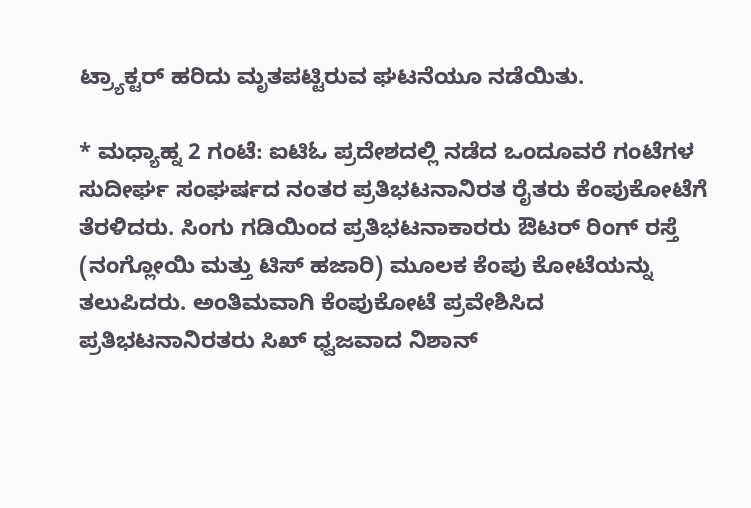ಟ್ರ್ಯಾಕ್ಟರ್ ಹರಿದು ಮೃತಪಟ್ಟಿರುವ ಘಟನೆಯೂ ನಡೆಯಿತು.

* ಮಧ್ಯಾಹ್ನ 2 ಗಂಟೆ: ಐಟಿಓ ಪ್ರದೇಶದಲ್ಲಿ ನಡೆದ ಒಂದೂವರೆ ಗಂಟೆಗಳ ಸುದೀರ್ಘ ಸಂಘರ್ಷದ ನಂತರ ಪ್ರತಿಭಟನಾನಿರತ ರೈತರು ಕೆಂಪುಕೋಟೆಗೆ ತೆರಳಿದರು. ಸಿಂಗು ಗಡಿಯಿಂದ ಪ್ರತಿಭಟನಾಕಾರರು ಔಟರ್ ರಿಂಗ್ ರಸ್ತೆ (ನಂಗ್ಲೋಯಿ ಮತ್ತು ಟಿಸ್ ಹಜಾರಿ) ಮೂಲಕ ಕೆಂಪು ಕೋಟೆಯನ್ನು ತಲುಪಿದರು. ಅಂತಿಮವಾಗಿ ಕೆಂಪುಕೋಟೆ ಪ್ರವೇಶಿಸಿದ ಪ್ರತಿಭಟನಾನಿರತರು ಸಿಖ್ ಧ್ವಜವಾದ ನಿಶಾನ್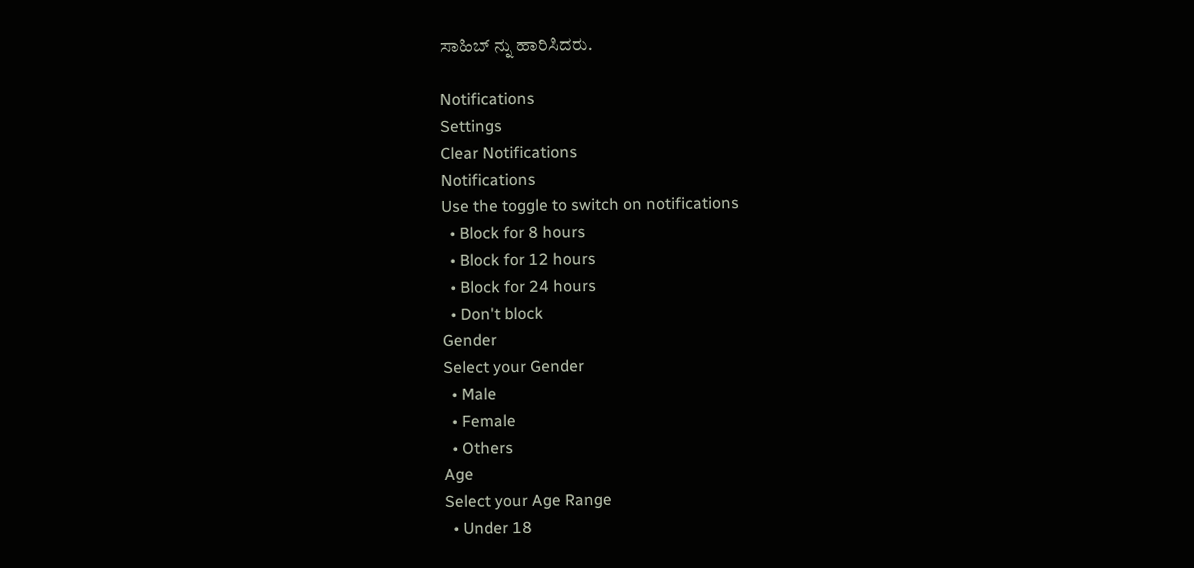ಸಾಹಿಬ್ ನ್ನು ಹಾರಿಸಿದರು.

Notifications
Settings
Clear Notifications
Notifications
Use the toggle to switch on notifications
  • Block for 8 hours
  • Block for 12 hours
  • Block for 24 hours
  • Don't block
Gender
Select your Gender
  • Male
  • Female
  • Others
Age
Select your Age Range
  • Under 18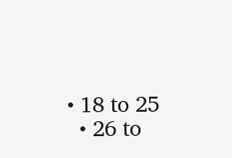• 18 to 25
  • 26 to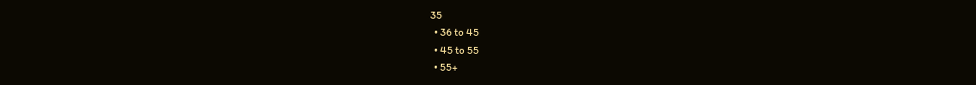35
  • 36 to 45
  • 45 to 55
  • 55+